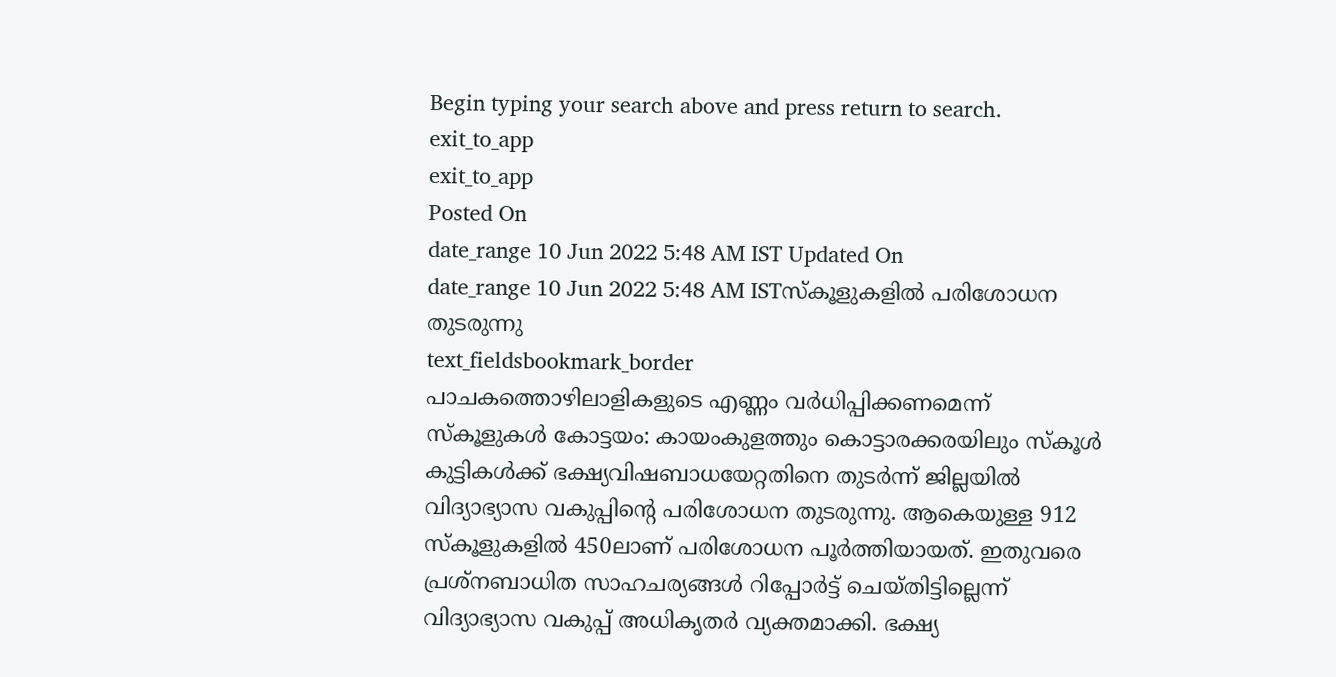Begin typing your search above and press return to search.
exit_to_app
exit_to_app
Posted On
date_range 10 Jun 2022 5:48 AM IST Updated On
date_range 10 Jun 2022 5:48 AM ISTസ്കൂളുകളിൽ പരിശോധന തുടരുന്നു
text_fieldsbookmark_border
പാചകത്തൊഴിലാളികളുടെ എണ്ണം വർധിപ്പിക്കണമെന്ന് സ്കൂളുകൾ കോട്ടയം: കായംകുളത്തും കൊട്ടാരക്കരയിലും സ്കൂൾ കുട്ടികൾക്ക് ഭക്ഷ്യവിഷബാധയേറ്റതിനെ തുടർന്ന് ജില്ലയിൽ വിദ്യാഭ്യാസ വകുപ്പിന്റെ പരിശോധന തുടരുന്നു. ആകെയുള്ള 912 സ്കൂളുകളിൽ 450ലാണ് പരിശോധന പൂർത്തിയായത്. ഇതുവരെ പ്രശ്നബാധിത സാഹചര്യങ്ങൾ റിപ്പോർട്ട് ചെയ്തിട്ടില്ലെന്ന് വിദ്യാഭ്യാസ വകുപ്പ് അധികൃതർ വ്യക്തമാക്കി. ഭക്ഷ്യ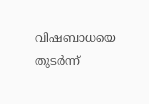വിഷബാധയെ തുടർന്ന്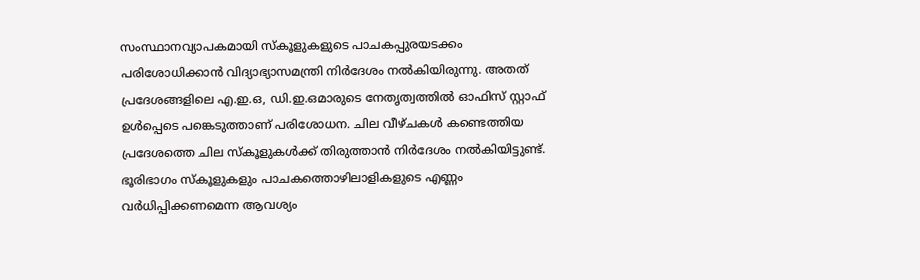സംസ്ഥാനവ്യാപകമായി സ്കൂളുകളുടെ പാചകപ്പുരയടക്കം പരിശോധിക്കാൻ വിദ്യാഭ്യാസമന്ത്രി നിർദേശം നൽകിയിരുന്നു. അതത് പ്രദേശങ്ങളിലെ എ.ഇ.ഒ, ഡി.ഇ.ഒമാരുടെ നേതൃത്വത്തിൽ ഓഫിസ് സ്റ്റാഫ് ഉൾപ്പെടെ പങ്കെടുത്താണ് പരിശോധന. ചില വീഴ്ചകൾ കണ്ടെത്തിയ പ്രദേശത്തെ ചില സ്കൂളുകൾക്ക് തിരുത്താൻ നിർദേശം നൽകിയിട്ടുണ്ട്. ഭൂരിഭാഗം സ്കൂളുകളും പാചകത്തൊഴിലാളികളുടെ എണ്ണം വർധിപ്പിക്കണമെന്ന ആവശ്യം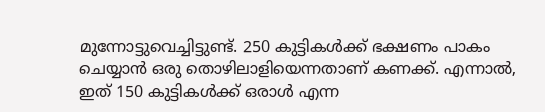മുന്നോട്ടുവെച്ചിട്ടുണ്ട്. 250 കുട്ടികൾക്ക് ഭക്ഷണം പാകം ചെയ്യാൻ ഒരു തൊഴിലാളിയെന്നതാണ് കണക്ക്. എന്നാൽ, ഇത് 150 കുട്ടികൾക്ക് ഒരാൾ എന്ന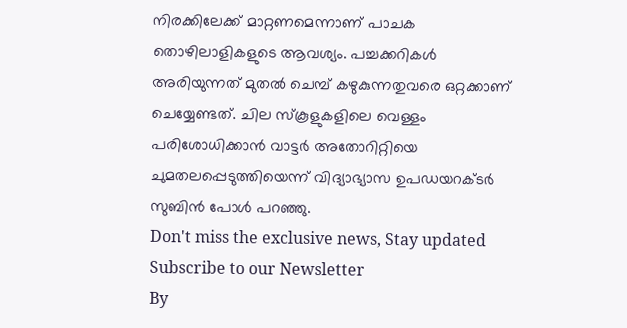നിരക്കിലേക്ക് മാറ്റണമെന്നാണ് പാചക തൊഴിലാളികളുടെ ആവശ്യം. പച്ചക്കറികൾ അരിയുന്നത് മുതൽ ചെമ്പ് കഴുകുന്നതുവരെ ഒറ്റക്കാണ് ചെയ്യേണ്ടത്. ചില സ്കൂളുകളിലെ വെള്ളം പരിശോധിക്കാൻ വാട്ടർ അതോറിറ്റിയെ ചുമതലപ്പെടുത്തിയെന്ന് വിദ്യാഭ്യാസ ഉപഡയറക്ടർ സുബിൻ പോൾ പറഞ്ഞു.
Don't miss the exclusive news, Stay updated
Subscribe to our Newsletter
By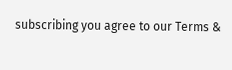subscribing you agree to our Terms &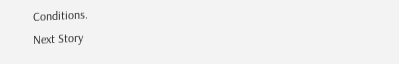Conditions.
Next Story